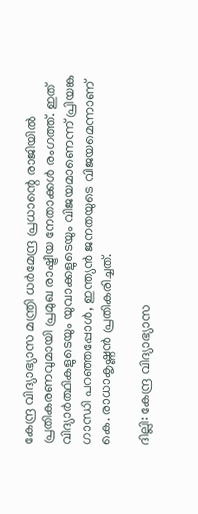കേന്ദ്ര വിദ്യാഭ്യാസ മന്ത്രി ധർമേന്ദ്ര പ്രധാന്റെ രാജിയിൽ പ്രതികരണവുമായി പ്രമുഖ രാഷ്ട്രീയ നേതാക്കൾ രംഗത്ത്. ഇത് വിദ്യാർത്ഥികളുടെയും യുവാക്കളുടെയും വിജയമാണെന്ന് പ്രിയങ്ക ഗാന്ധി പറഞ്ഞപ്പോൾ, ഇന്ത്യൻ ജനതയുടെ വിജയമെന്നാണ് കെ. രാധാകൃഷ്ണൻ പ്രതികരിച്ചത്.

ദില്ലി: കേന്ദ്ര വിദ്യാഭ്യാസ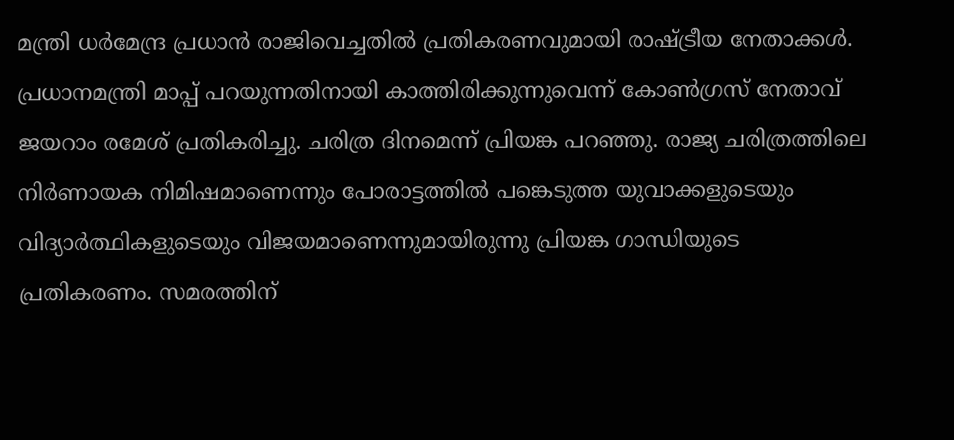മന്ത്രി ധർമേന്ദ്ര പ്രധാൻ രാജിവെച്ചതിൽ പ്രതികരണവുമായി രാഷ്ട്രീയ നേതാക്കൾ. പ്രധാനമന്ത്രി മാപ്പ് പറയുന്നതിനായി കാത്തിരിക്കുന്നുവെന്ന് കോൺഗ്രസ് നേതാവ് ജയറാം രമേശ് പ്രതികരിച്ചു. ചരിത്ര ദിനമെന്ന് പ്രിയങ്ക പറഞ്ഞു. രാജ്യ ചരിത്രത്തിലെ നിർണായക നിമിഷമാണെന്നും പോരാട്ടത്തിൽ പങ്കെടുത്ത യുവാക്കളുടെയും വിദ്യാർത്ഥികളുടെയും വിജയമാണെന്നുമായിരുന്നു പ്രിയങ്ക ഗാന്ധിയുടെ പ്രതികരണം. സമരത്തിന്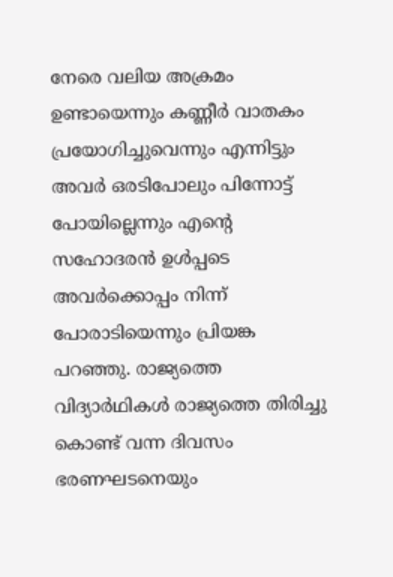നേരെ വലിയ അക്രമം ഉണ്ടായെന്നും കണ്ണീർ വാതകം പ്രയോഗിച്ചുവെന്നും എന്നിട്ടും അവർ ഒരടിപോലും പിന്നോട്ട് പോയില്ലെന്നും എന്റെ സഹോദരൻ ഉൾപ്പടെ അവർക്കൊപ്പം നിന്ന് പോരാടിയെന്നും പ്രിയങ്ക പറഞ്ഞു. രാജ്യത്തെ വിദ്യാർഥികൾ രാജ്യത്തെ തിരിച്ചു കൊണ്ട് വന്ന ദിവസം ഭരണഘടനെയും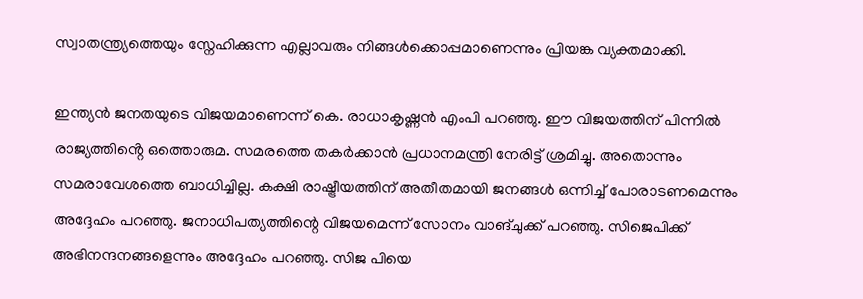സ്വാതന്ത്ര്യത്തെയും സ്നേഹിക്കുന്ന എല്ലാവരും നിങ്ങൾക്കൊപ്പമാണെന്നും പ്രിയങ്ക വ്യക്തമാക്കി.

ഇന്ത്യൻ ജനതയുടെ വിജയമാണെന്ന് കെ. രാധാകൃഷ്ണൻ എംപി പറഞ്ഞു. ഈ വിജയത്തിന് പിന്നിൽ രാജ്യത്തിൻ്റെ ഒത്തൊരുമ. സമരത്തെ തകർക്കാൻ പ്രധാനമന്ത്രി നേരിട്ട് ശ്രമിച്ചു. അതൊന്നും സമരാവേശത്തെ ബാധിച്ചില്ല. കക്ഷി രാഷ്ട്രീയത്തിന് അതീതമായി ജനങ്ങൾ ഒന്നിച്ച് പോരാടണമെന്നും അദ്ദേഹം പറഞ്ഞു. ജനാധിപത്യത്തിന്റെ വിജയമെന്ന് സോനം വാങ്‌ചുക്ക് പറഞ്ഞു. സിജെപിക്ക് അഭിനന്ദനങ്ങളെന്നും അദ്ദേഹം പറഞ്ഞു. സിജ പിയെ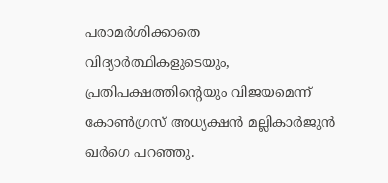പരാമർശിക്കാതെ വിദ്യാർത്ഥികളുടെയും, പ്രതിപക്ഷത്തിൻ്റെയും വിജയമെന്ന് കോൺഗ്രസ് അധ്യക്ഷൻ മല്ലികാർജുൻ ഖർഗെ പറഞ്ഞു.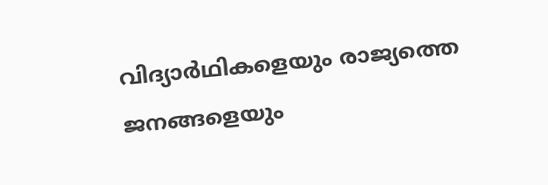വിദ്യാർഥികളെയും രാജ്യത്തെ ജനങ്ങളെയും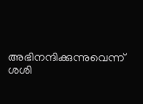അഭിനന്ദിക്കുന്നുവെന്ന് ശശി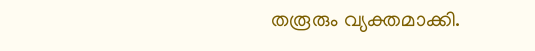തരൂരും വ്യക്തമാക്കി.